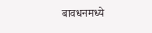बावधनमध्ये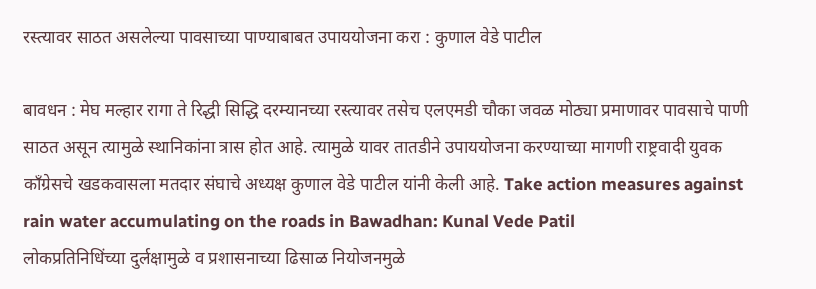रस्त्यावर साठत असलेल्या पावसाच्या पाण्याबाबत उपाययोजना करा : कुणाल वेडे पाटील

बावधन : मेघ मल्हार रागा ते रिद्धी सिद्धि दरम्यानच्या रस्त्यावर तसेच एलएमडी चौका जवळ मोठ्या प्रमाणावर पावसाचे पाणी साठत असून त्यामुळे स्थानिकांना त्रास होत आहे. त्यामुळे यावर तातडीने उपाययोजना करण्याच्या मागणी राष्ट्रवादी युवक काँग्रेसचे खडकवासला मतदार संघाचे अध्यक्ष कुणाल वेडे पाटील यांनी केली आहे. Take action measures against rain water accumulating on the roads in Bawadhan: Kunal Vede Patil
लोकप्रतिनिधिंच्या दुर्लक्षामुळे व प्रशासनाच्या ढिसाळ नियोजनमुळे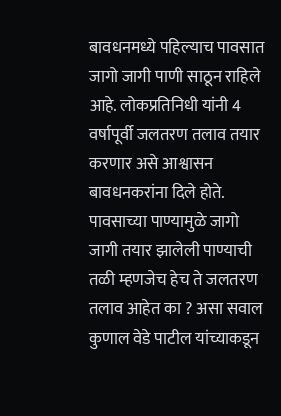बावधनमध्ये पहिल्याच पावसात जागो जागी पाणी साठून राहिले आहे. लोकप्रतिनिधी यांनी 4 वर्षापूर्वी जलतरण तलाव तयार करणार असे आश्वासन बावधनकरांना दिले होते. पावसाच्या पाण्यामुळे जागो जागी तयार झालेली पाण्याची तळी म्हणजेच हेच ते जलतरण तलाव आहेत का ? असा सवाल कुणाल वेडे पाटील यांच्याकडून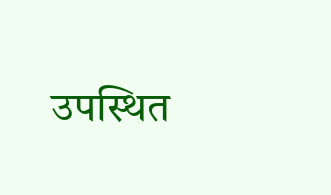उपस्थित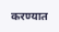करण्यात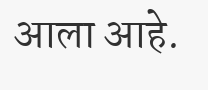आला आहे.